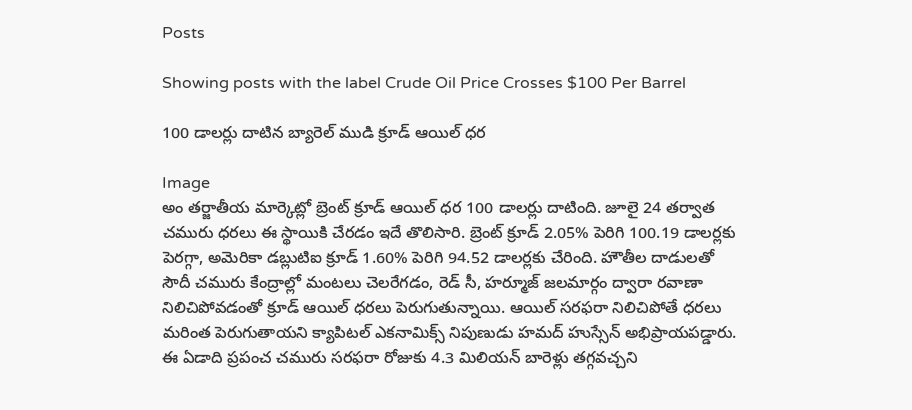Posts

Showing posts with the label Crude Oil Price Crosses $100 Per Barrel

100 డాలర్లు దాటిన బ్యారెల్‌ ముడి క్రూడ్ ఆయిల్ ధర

Image
అం తర్జాతీయ మార్కెట్లో బ్రెంట్ క్రూడ్ ఆయిల్ ధర 100 డాలర్లు దాటింది. జూలై 24 తర్వాత చమురు ధరలు ఈ స్థాయికి చేరడం ఇదే తొలిసారి. బ్రెంట్ క్రూడ్ 2.05% పెరిగి 100.19 డాలర్లకు పెరగ్గా, అమెరికా డబ్లుటిఐ క్రూడ్ 1.60% పెరిగి 94.52 డాలర్లకు చేరింది. హౌతీల దాడులతో సౌదీ చమురు కేంద్రాల్లో మంటలు చెలరేగడం, రెడ్ సీ, హర్మూజ్ జలమార్గం ద్వారా రవాణా నిలిచిపోవడంతో క్రూడ్ ఆయిల్ ధరలు పెరుగుతున్నాయి. ఆయిల్ సరఫరా నిలిచిపోతే ధరలు మరింత పెరుగుతాయని క్యాపిటల్ ఎకనామిక్స్ నిపుణుడు హమద్ హుస్సేన్ అభిప్రాయపడ్డారు. ఈ ఏడాది ప్రపంచ చమురు సరఫరా రోజుకు 4.3 మిలియన్ బారెళ్లు తగ్గవచ్చని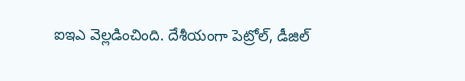ఐఇఎ వెల్లడించింది. దేశీయంగా పెట్రోల్, డీజిల్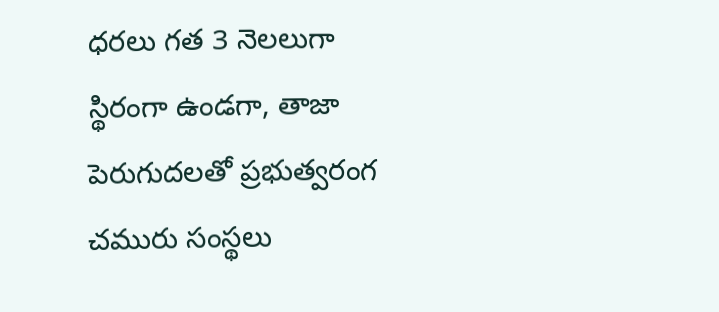ధరలు గత 3 నెలలుగా స్థిరంగా ఉండగా, తాజా పెరుగుదలతో ప్రభుత్వరంగ చమురు సంస్థలు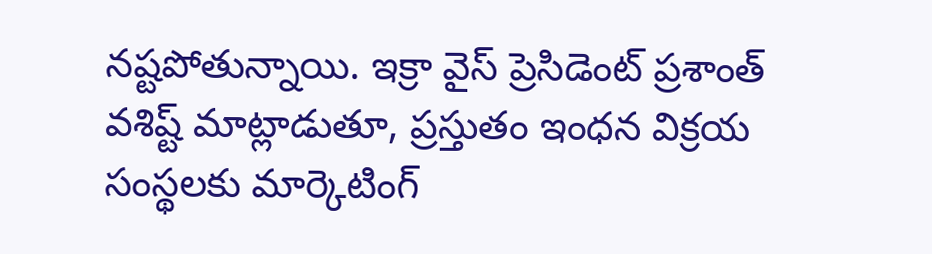నష్టపోతున్నాయి. ఇక్రా వైస్ ప్రెసిడెంట్ ప్రశాంత్ వశిష్ట్ మాట్లాడుతూ, ప్రస్తుతం ఇంధన విక్రయ సంస్థలకు మార్కెటింగ్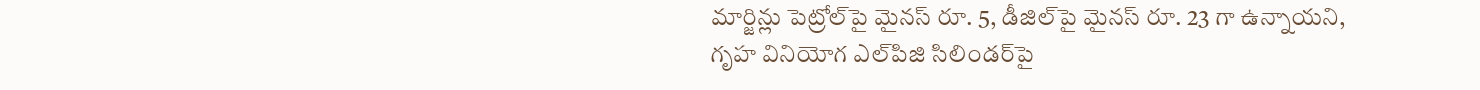మార్జిన్లు పెట్రోల్‌పై మైనస్ రూ. 5, డీజిల్‌పై మైనస్ రూ. 23 గా ఉన్నాయని, గృహ వినియోగ ఎల్‌పిజి సిలిండర్‌పై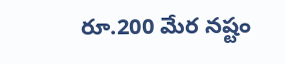రూ.200 మేర నష్టం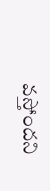వస్తోందని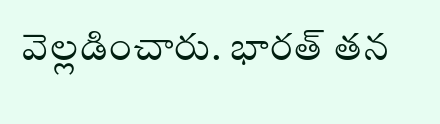వెల్లడించారు. భారత్ తన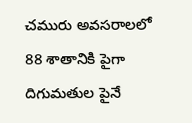చమురు అవసరాలలో 88 శాతానికి పైగా దిగుమతుల పైనే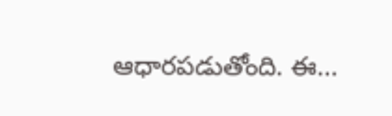ఆధారపడుతోంది. ఈ...